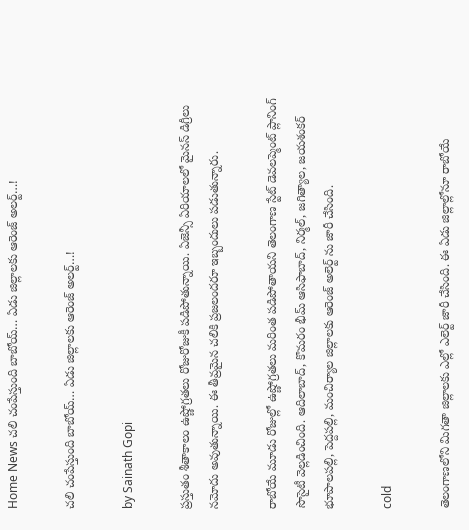Home News చలి చంపేస్తుంది బాబోయ్… ఏడు జిల్లాలకు ఆరెంజ్ అలర్ట్…!

చలి చంపేస్తుంది బాబోయ్… ఏడు జిల్లాలకు ఆరెంజ్ అలర్ట్…!

by Sainath Gopi

ప్రస్తుతం శీతాకాలం ఉష్ణోగ్రతలు రోజురోజుకీ పడిపోతున్నాయి. ఏజెన్సీ ఏరియాలలో మైనస్ డిగ్రీలు నమోదు అవుతున్నాయి. ఈ తీవ్రమైన చలికి ప్రజలందరూ ఇబ్బందులు పడుతున్నారు.

రాబోయే మూడు రోజుల్లో ఉష్ణోగ్రతలు మరింత పడిపోతాయని తెలంగాణ స్టేట్ డెవలప్మెంట్ ప్లానింగ్ సొసైటీ వెల్లడించింది. ఆదిలాబాద్, కొమరం భీమ్ ఆసిఫాబాద్, నిర్మల్, జగిత్యాల, జయశంకర్ భూపాలపల్లి, పెద్దపల్లి, మంచిర్యాల జిల్లాలకు ఆరెంజ్ అలెర్ట్ ను జారీ చేసింది.

cold

తెలంగాణలోని మిగతా జిల్లాలకు ఎల్లో ఎలెర్ట్ జారీ చేసింది. ఈ ఏడు జిల్లాల్లోనూ రాబోయే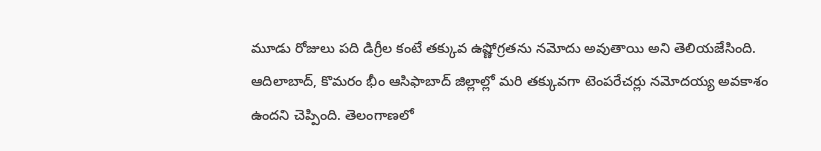మూడు రోజులు పది డిగ్రీల కంటే తక్కువ ఉష్ణోగ్రతను నమోదు అవుతాయి అని తెలియజేసింది. ఆదిలాబాద్, కొమరం భీం ఆసిఫాబాద్ జిల్లాల్లో మరి తక్కువగా టెంపరేచర్లు నమోదయ్య అవకాశం ఉందని చెప్పింది. తెలంగాణలో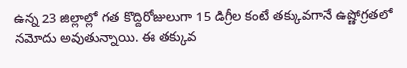ఉన్న 23 జిల్లాల్లో గత కొద్దిరోజులుగా 15 డిగ్రీల కంటే తక్కువగానే ఉష్ణోగ్రతలో నమోదు అవుతున్నాయి. ఈ తక్కువ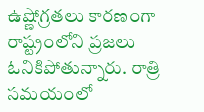ఉష్ణోగ్రతలు కారణంగా రాష్ట్రంలోని ప్రజలు ఓనికిపోతున్నారు. రాత్రి సమయంలో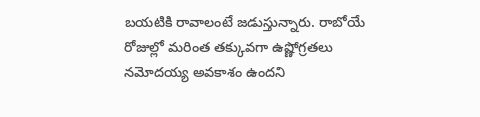బయటికి రావాలంటే జడుస్తున్నారు. రాబోయే రోజుల్లో మరింత తక్కువగా ఉష్ణోగ్రతలు నమోదయ్య అవకాశం ఉందని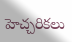హెచ్చరికలు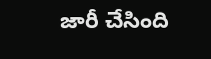జారీ చేసింది